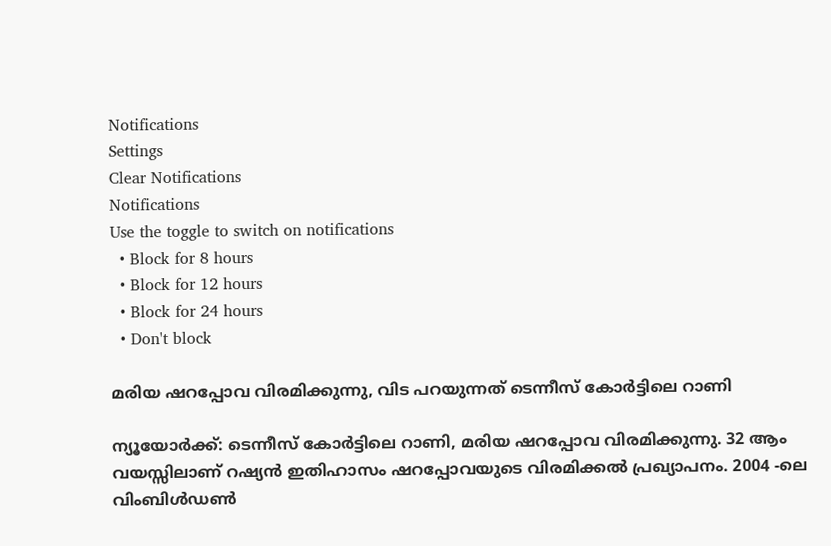Notifications
Settings
Clear Notifications
Notifications
Use the toggle to switch on notifications
  • Block for 8 hours
  • Block for 12 hours
  • Block for 24 hours
  • Don't block

മരിയ ഷറപ്പോവ വിരമിക്കുന്നു, വിട പറയുന്നത് ടെന്നീസ് കോര്‍ട്ടിലെ റാണി

ന്യൂയോര്‍ക്ക്: ടെന്നീസ് കോര്‍ട്ടിലെ റാണി, മരിയ ഷറപ്പോവ വിരമിക്കുന്നു. 32 ആം വയസ്സിലാണ് റഷ്യന്‍ ഇതിഹാസം ഷറപ്പോവയുടെ വിരമിക്കല്‍ പ്രഖ്യാപനം. 2004 -ലെ വിംബിള്‍ഡണ്‍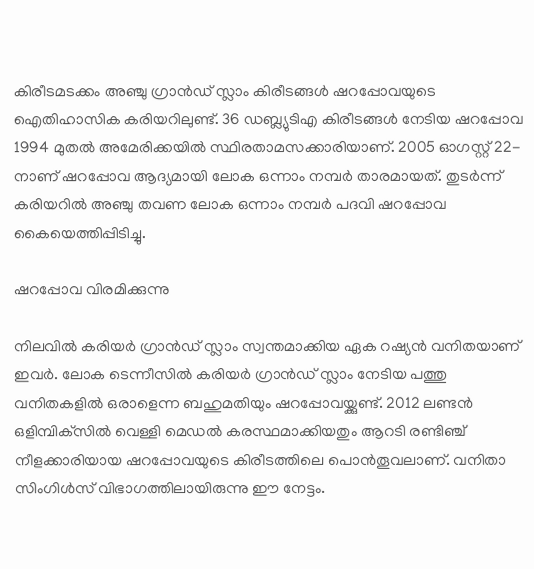കിരീടമടക്കം അഞ്ചു ഗ്രാന്‍ഡ് സ്ലാം കിരീടങ്ങള്‍ ഷറപ്പോവയുടെ ഐതിഹാസിക കരിയറിലുണ്ട്. 36 ഡബ്ല്യുടിഎ കിരീടങ്ങള്‍ നേടിയ ഷറപ്പോവ 1994 മുതല്‍ അമേരിക്കയില്‍ സ്ഥിരതാമസക്കാരിയാണ്. 2005 ഓഗസ്റ്റ് 22-നാണ് ഷറപ്പോവ ആദ്യമായി ലോക ഒന്നാം നമ്പര്‍ താരമായത്. തുടര്‍ന്ന് കരിയറില്‍ അഞ്ചു തവണ ലോക ഒന്നാം നമ്പര്‍ പദവി ഷറപ്പോവ കൈയെത്തിപ്പിടിച്ചു.

ഷറപ്പോവ വിരമിക്കുന്നു

നിലവില്‍ കരിയര്‍ ഗ്രാന്‍ഡ് സ്ലാം സ്വന്തമാക്കിയ ഏക റഷ്യന്‍ വനിതയാണ് ഇവര്‍. ലോക ടെന്നീസില്‍ കരിയര്‍ ഗ്രാന്‍ഡ് സ്ലാം നേടിയ പത്തു വനിതകളില്‍ ഒരാളെന്ന ബഹുമതിയും ഷറപ്പോവയ്ക്കുണ്ട്. 2012 ലണ്ടന്‍ ഒളിമ്പിക്‌സില്‍ വെള്ളി മെഡല്‍ കരസ്ഥമാക്കിയതും ആറടി രണ്ടിഞ്ച് നീളക്കാരിയായ ഷറപ്പോവയുടെ കിരീടത്തിലെ പൊന്‍തൂവലാണ്. വനിതാ സിംഗിള്‍സ് വിഭാഗത്തിലായിരുന്നു ഈ നേട്ടം.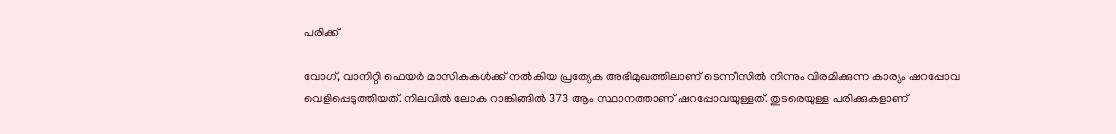പരിക്ക്

വോഗ്, വാനിറ്റി ഫെയര്‍ മാസികകള്‍ക്ക് നല്‍കിയ പ്രത്യേക അഭിമുഖത്തിലാണ് ടെന്നീസില്‍ നിന്നും വിരമിക്കുന്ന കാര്യം ഷറപ്പോവ വെളിപ്പെടുത്തിയത്. നിലവില്‍ ലോക റാങ്കിങ്ങില്‍ 373 ആം സ്ഥാനത്താണ് ഷറപ്പോവയുള്ളത്. തുടരെയുള്ള പരിക്കുകളാണ്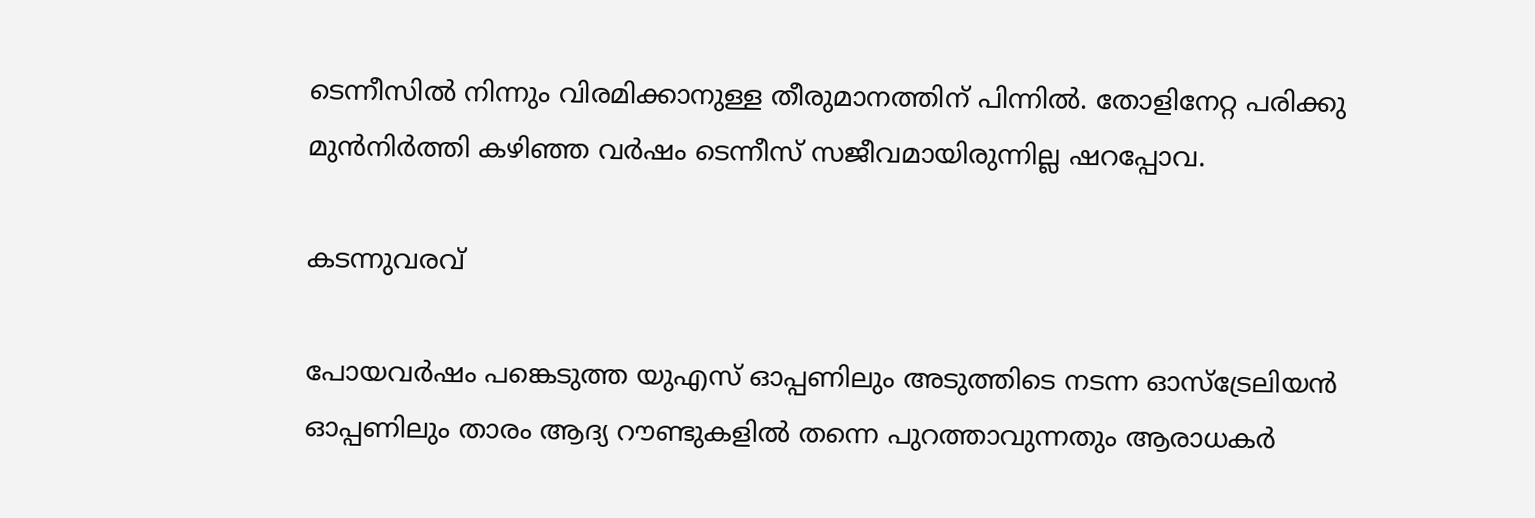ടെന്നീസില്‍ നിന്നും വിരമിക്കാനുള്ള തീരുമാനത്തിന് പിന്നില്‍. തോളിനേറ്റ പരിക്കു മുന്‍നിര്‍ത്തി കഴിഞ്ഞ വര്‍ഷം ടെന്നീസ് സജീവമായിരുന്നില്ല ഷറപ്പോവ.

കടന്നുവരവ്

പോയവര്‍ഷം പങ്കെടുത്ത യുഎസ് ഓപ്പണിലും അടുത്തിടെ നടന്ന ഓസ്‌ട്രേലിയന്‍ ഓപ്പണിലും താരം ആദ്യ റൗണ്ടുകളില്‍ തന്നെ പുറത്താവുന്നതും ആരാധകര്‍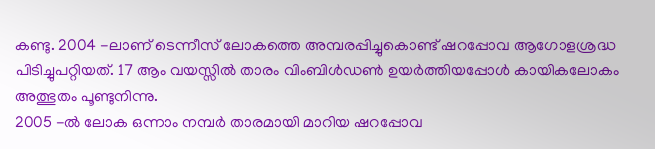കണ്ടു. 2004 -ലാണ് ടെന്നീസ് ലോകത്തെ അമ്പരപ്പിച്ചുകൊണ്ട് ഷറപ്പോവ ആഗോളശ്രദ്ധ പിടിച്ചുപറ്റിയത്. 17 ആം വയസ്സില്‍ താരം വിംബിള്‍ഡണ്‍ ഉയര്‍ത്തിയപ്പോള്‍ കായികലോകം അത്ഭുതം പൂണ്ടുനിന്നു.
2005 -ല്‍ ലോക ഒന്നാം നമ്പര്‍ താരമായി മാറിയ ഷറപ്പോവ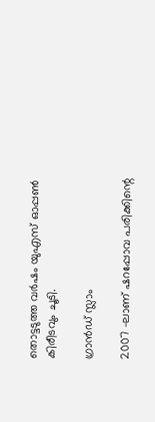തൊട്ടടുത്ത വര്‍ഷം യുഎസ് ഓപ്പണ്‍ കിരീടവും ചൂടി.

ഗ്രാൻഡ് സ്ലാം

2007 -ലാണ് ഷറപ്പോവ പരിക്കിന്റെ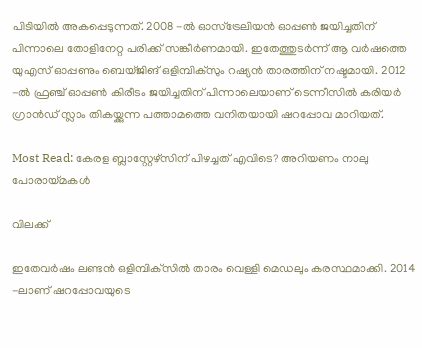പിടിയില്‍ അകപ്പെടുന്നത്. 2008 -ല്‍ ഓസ്‌ട്രേലിയന്‍ ഓപ്പണ്‍ ജയിച്ചതിന് പിന്നാലെ തോളിനേറ്റ പരിക്ക് സങ്കീര്‍ണമായി. ഇതേത്തുടര്‍ന്ന് ആ വര്‍ഷത്തെ യുഎസ് ഓപ്പണും ബെയ്ജിങ് ഒളിമ്പിക്‌സും റഷ്യന്‍ താരത്തിന് നഷ്ടമായി. 2012 -ല്‍ ഫ്രഞ്ച് ഓപ്പണ്‍ കിരീടം ജയിച്ചതിന് പിന്നാലെയാണ് ടെന്നീസില്‍ കരിയര്‍ ഗ്രാന്‍ഡ് സ്ലാം തികയ്ക്കുന്ന പത്താമത്തെ വനിതയായി ഷറപ്പോവ മാറിയത്.

Most Read: കേരള ബ്ലാസ്റ്റേഴ്‌സിന് പിഴച്ചത് എവിടെ? അറിയണം നാലു പോരായ്മകള്‍

വിലക്ക്

ഇതേവര്‍ഷം ലണ്ടന്‍ ഒളിമ്പിക്‌സില്‍ താരം വെള്ളി മെഡലും കരസ്ഥമാക്കി. 2014 -ലാണ് ഷറപ്പോവയുടെ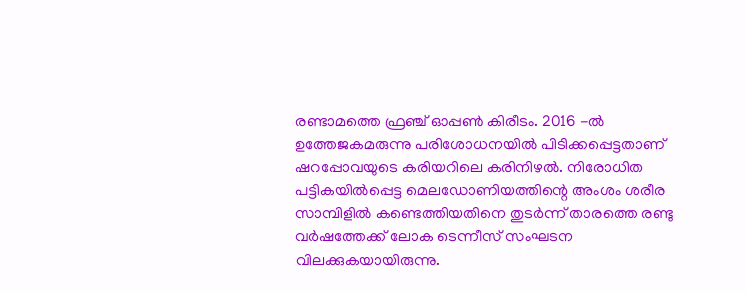രണ്ടാമത്തെ ഫ്രഞ്ച് ഓപ്പണ്‍ കിരീടം. 2016 -ല്‍ ഉത്തേജകമരുന്നു പരിശോധനയില്‍ പിടിക്കപ്പെട്ടതാണ് ഷറപ്പോവയുടെ കരിയറിലെ കരിനിഴല്‍. നിരോധിത പട്ടികയില്‍പ്പെട്ട മെലഡോണിയത്തിന്റെ അംശം ശരീര സാമ്പിളില്‍ കണ്ടെത്തിയതിനെ തുടര്‍ന്ന് താരത്തെ രണ്ടു വര്‍ഷത്തേക്ക് ലോക ടെന്നീസ് സംഘടന വിലക്കുകയായിരുന്നു.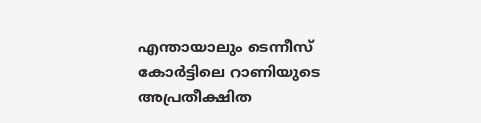എന്തായാലും ടെന്നീസ് കോര്‍ട്ടിലെ റാണിയുടെ അപ്രതീക്ഷിത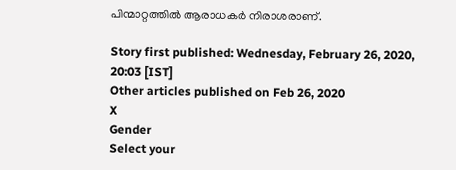പിന്മാറ്റത്തില്‍ ആരാധകര്‍ നിരാശരാണ്.

Story first published: Wednesday, February 26, 2020, 20:03 [IST]
Other articles published on Feb 26, 2020
X
Gender
Select your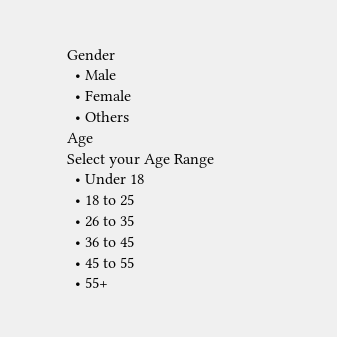Gender
  • Male
  • Female
  • Others
Age
Select your Age Range
  • Under 18
  • 18 to 25
  • 26 to 35
  • 36 to 45
  • 45 to 55
  • 55+